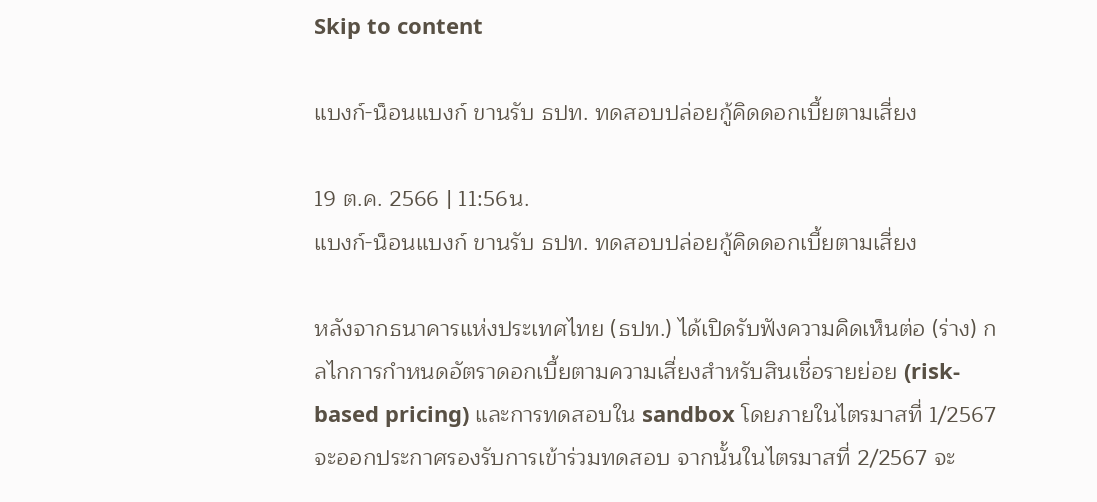Skip to content

แบงก์-น็อนแบงก์ ขานรับ ธปท. ทดสอบปล่อยกู้คิดดอกเบี้ยตามเสี่ยง

19 ต.ค. 2566 | 11:56น.
แบงก์-น็อนแบงก์ ขานรับ ธปท. ทดสอบปล่อยกู้คิดดอกเบี้ยตามเสี่ยง

หลังจากธนาคารแห่งประเทศไทย (ธปท.) ได้เปิดรับฟังความคิดเห็นต่อ (ร่าง) กลไกการกำหนดอัตราดอกเบี้ยตามความเสี่ยงสำหรับสินเชื่อรายย่อย (risk-based pricing) และการทดสอบใน sandbox โดยภายในไตรมาสที่ 1/2567 จะออกประกาศรองรับการเข้าร่วมทดสอบ จากนั้นในไตรมาสที่ 2/2567 จะ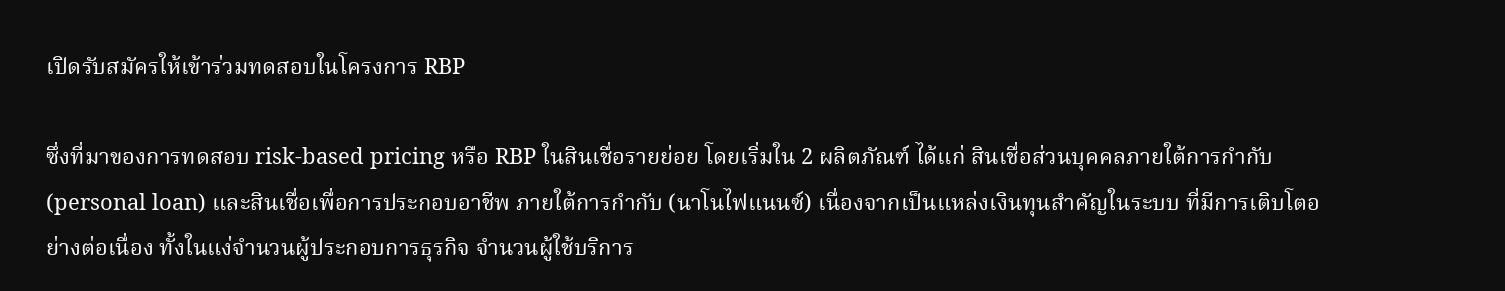เปิดรับสมัครให้เข้าร่วมทดสอบในโครงการ RBP

ซึ่งที่มาของการทดสอบ risk-based pricing หรือ RBP ในสินเชื่อรายย่อย โดยเริ่มใน 2 ผลิตภัณฑ์ ได้แก่ สินเชื่อส่วนบุคคลภายใต้การกำกับ (personal loan) และสินเชื่อเพื่อการประกอบอาชีพ ภายใต้การกำกับ (นาโนไฟแนนซ์) เนื่องจากเป็นแหล่งเงินทุนสำคัญในระบบ ที่มีการเติบโตอย่างต่อเนื่อง ทั้งในแง่จำนวนผู้ประกอบการธุรกิจ จำนวนผู้ใช้บริการ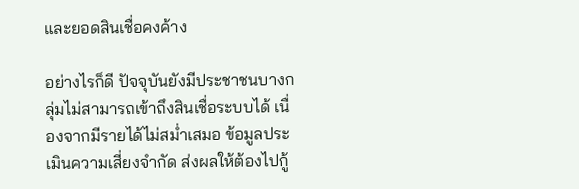และยอดสินเชื่อคงค้าง

อย่างไรก็ดี ปัจจุบันยังมีประชาชนบางกลุ่มไม่สามารถเข้าถึงสินเชื่อระบบได้ เนื่องจากมีรายได้ไม่สม่ำเสมอ ข้อมูลประเมินความเสี่ยงจำกัด ส่งผลให้ต้องไปกู้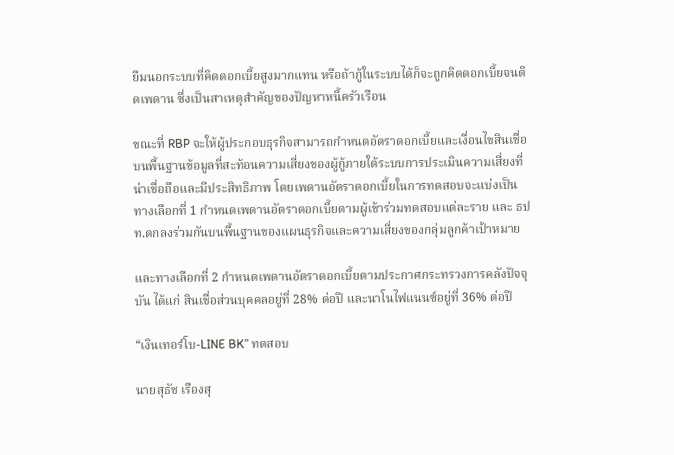ยืมนอกระบบที่คิดดอกเบี้ยสูงมากแทน หรือถ้ากู้ในระบบได้ก็จะถูกคิดดอกเบี้ยจนติดเพดาน ซึ่งเป็นสาเหตุสำคัญของปัญหาหนี้ครัวเรือน

ขณะที่ RBP จะให้ผู้ประกอบธุรกิจสามารถกำหนดอัตราดอกเบี้ยและเงื่อนไขสินเชื่อบนพื้นฐานข้อมูลที่สะท้อนความเสี่ยงของผู้กู้ภายใต้ระบบการประเมินความเสี่ยงที่น่าเชื่อถือและมีประสิทธิภาพ โดยเพดานอัตราดอกเบี้ยในการทดสอบจะแบ่งเป็น ทางเลือกที่ 1 กำหนดเพดานอัตราดอกเบี้ยตามผู้เข้าร่วมทดสอบแต่ละราย และ ธปท.ตกลงร่วมกันบนพื้นฐานของแผนธุรกิจและความเสี่ยงของกลุ่มลูกค้าเป้าหมาย

และทางเลือกที่ 2 กำหนดเพดานอัตราดอกเบี้ยตามประกาศกระทรวงการคลังปัจจุบัน ได้แก่ สินเชื่อส่วนบุคคลอยู่ที่ 28% ต่อปี และนาโนไฟแนนซ์อยู่ที่ 36% ต่อปี

“เงินเทอร์โบ-LINE BK” ทดสอบ

นายสุธัช เรืองสุ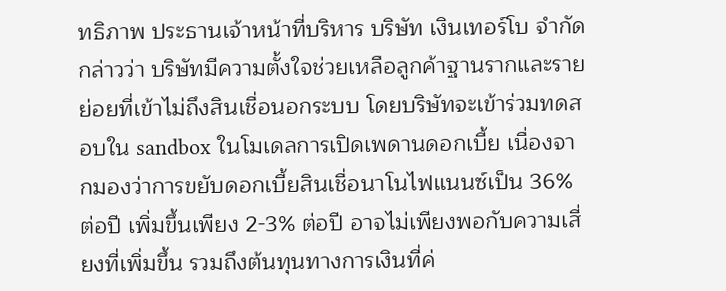ทธิภาพ ประธานเจ้าหน้าที่บริหาร บริษัท เงินเทอร์โบ จำกัด กล่าวว่า บริษัทมีความตั้งใจช่วยเหลือลูกค้าฐานรากและรายย่อยที่เข้าไม่ถึงสินเชื่อนอกระบบ โดยบริษัทจะเข้าร่วมทดสอบใน sandbox ในโมเดลการเปิดเพดานดอกเบี้ย เนื่องจากมองว่าการขยับดอกเบี้ยสินเชื่อนาโนไฟแนนซ์เป็น 36% ต่อปี เพิ่มขึ้นเพียง 2-3% ต่อปี อาจไม่เพียงพอกับความเสี่ยงที่เพิ่มขึ้น รวมถึงต้นทุนทางการเงินที่ค่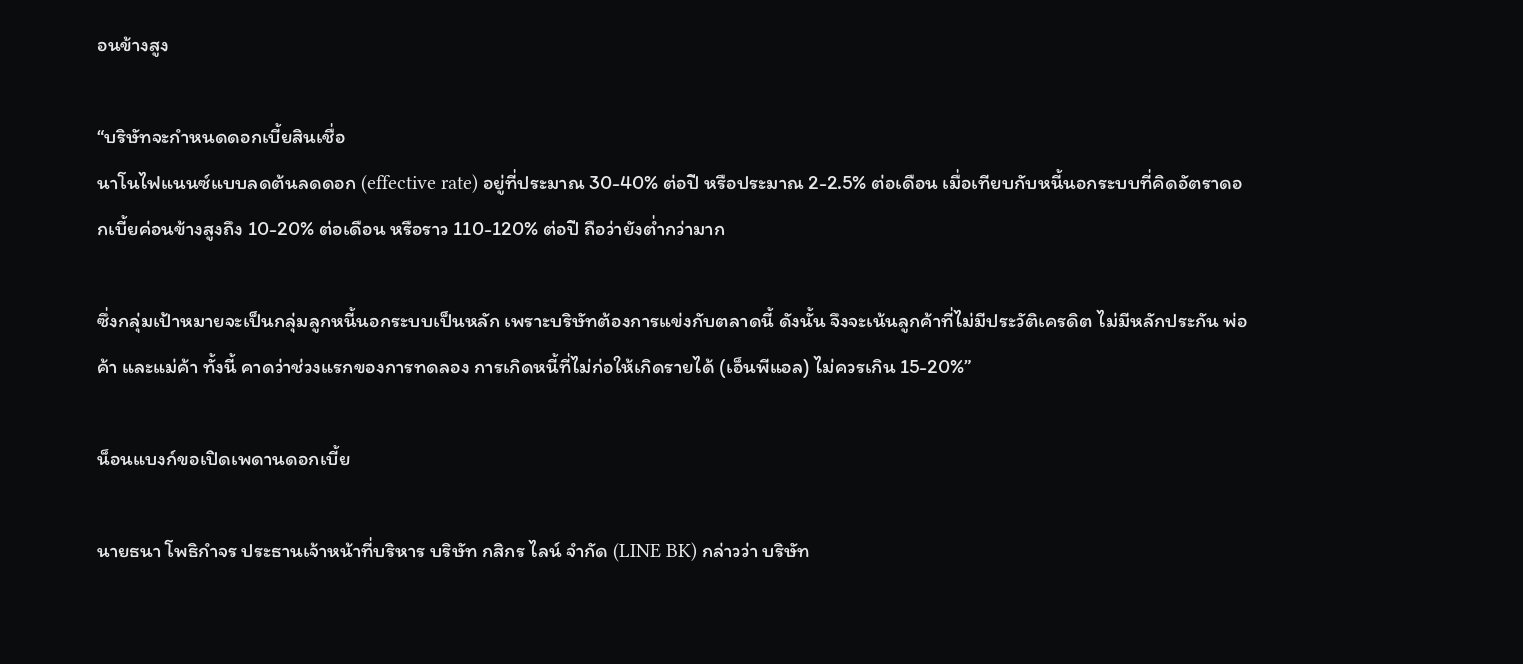อนข้างสูง

“บริษัทจะกำหนดดอกเบี้ยสินเชื่อ
นาโนไฟแนนซ์แบบลดต้นลดดอก (effective rate) อยู่ที่ประมาณ 30-40% ต่อปี หรือประมาณ 2-2.5% ต่อเดือน เมื่อเทียบกับหนี้นอกระบบที่คิดอัตราดอกเบี้ยค่อนข้างสูงถึง 10-20% ต่อเดือน หรือราว 110-120% ต่อปี ถือว่ายังต่ำกว่ามาก

ซึ่งกลุ่มเป้าหมายจะเป็นกลุ่มลูกหนี้นอกระบบเป็นหลัก เพราะบริษัทต้องการแข่งกับตลาดนี้ ดังนั้น จึงจะเน้นลูกค้าที่ไม่มีประวัติเครดิต ไม่มีหลักประกัน พ่อค้า และแม่ค้า ทั้งนี้ คาดว่าช่วงแรกของการทดลอง การเกิดหนี้ที่ไม่ก่อให้เกิดรายได้ (เอ็นพีแอล) ไม่ควรเกิน 15-20%”

น็อนแบงก์ขอเปิดเพดานดอกเบี้ย

นายธนา โพธิกำจร ประธานเจ้าหน้าที่บริหาร บริษัท กสิกร ไลน์ จำกัด (LINE BK) กล่าวว่า บริษัท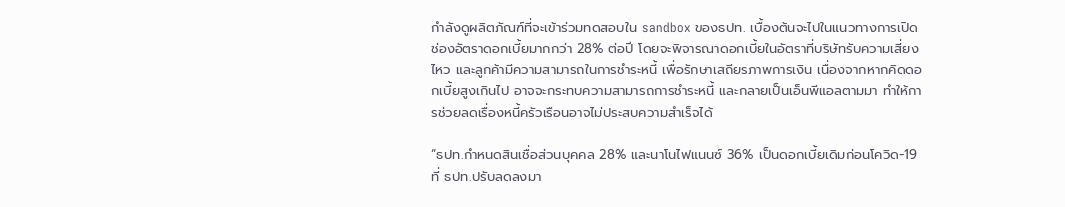กำลังดูผลิตภัณฑ์ที่จะเข้าร่วมทดสอบใน sandbox ของธปท. เบื้องต้นจะไปในแนวทางการเปิดช่องอัตราดอกเบี้ยมากกว่า 28% ต่อปี โดยจะพิจารณาดอกเบี้ยในอัตราที่บริษัทรับความเสี่ยงไหว และลูกค้ามีความสามารถในการชำระหนี้ เพื่อรักษาเสถียรภาพการเงิน เนื่องจากหากคิดดอกเบี้ยสูงเกินไป อาจจะกระทบความสามารถการชำระหนี้ และกลายเป็นเอ็นพีแอลตามมา ทำให้การช่วยลดเรื่องหนี้ครัวเรือนอาจไม่ประสบความสำเร็จได้

“ธปท.กำหนดสินเชื่อส่วนบุคคล 28% และนาโนไฟแนนซ์ 36% เป็นดอกเบี้ยเดิมก่อนโควิด-19 ที่ ธปท.ปรับลดลงมา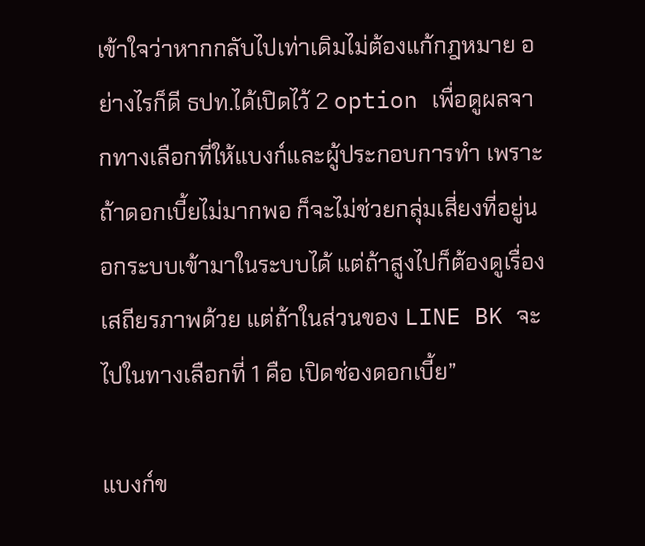เข้าใจว่าหากกลับไปเท่าเดิมไม่ต้องแก้กฎหมาย อย่างไรก็ดี ธปท.ได้เปิดไว้ 2 option เพื่อดูผลจากทางเลือกที่ให้แบงก์และผู้ประกอบการทำ เพราะถ้าดอกเบี้ยไม่มากพอ ก็จะไม่ช่วยกลุ่มเสี่ยงที่อยู่นอกระบบเข้ามาในระบบได้ แต่ถ้าสูงไปก็ต้องดูเรื่องเสถียรภาพด้วย แต่ถ้าในส่วนของ LINE BK จะไปในทางเลือกที่ 1 คือ เปิดช่องดอกเบี้ย”

แบงก์ข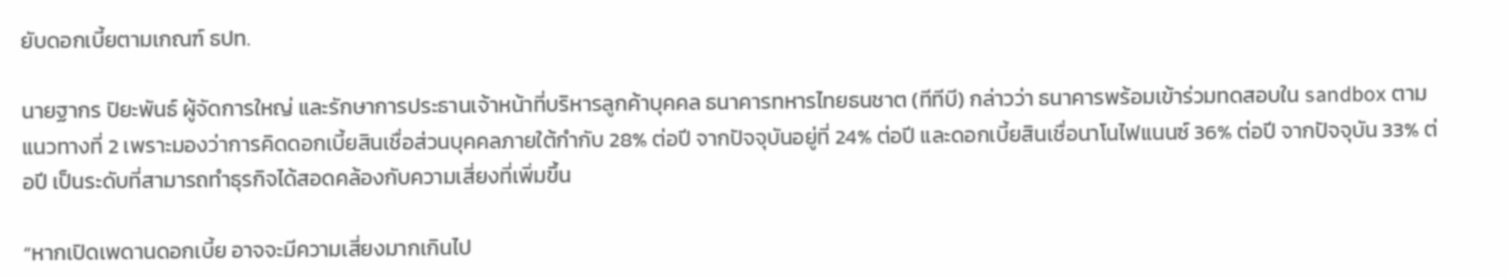ยับดอกเบี้ยตามเกณฑ์ ธปท.

นายฐากร ปิยะพันธ์ ผู้จัดการใหญ่ และรักษาการประธานเจ้าหน้าที่บริหารลูกค้าบุคคล ธนาคารทหารไทยธนชาต (ทีทีบี) กล่าวว่า ธนาคารพร้อมเข้าร่วมทดสอบใน sandbox ตามแนวทางที่ 2 เพราะมองว่าการคิดดอกเบี้ยสินเชื่อส่วนบุคคลภายใต้กำกับ 28% ต่อปี จากปัจจุบันอยู่ที่ 24% ต่อปี และดอกเบี้ยสินเชื่อนาโนไฟแนนซ์ 36% ต่อปี จากปัจจุบัน 33% ต่อปี เป็นระดับที่สามารถทำธุรกิจได้สอดคล้องกับความเสี่ยงที่เพิ่มขึ้น

“หากเปิดเพดานดอกเบี้ย อาจจะมีความเสี่ยงมากเกินไป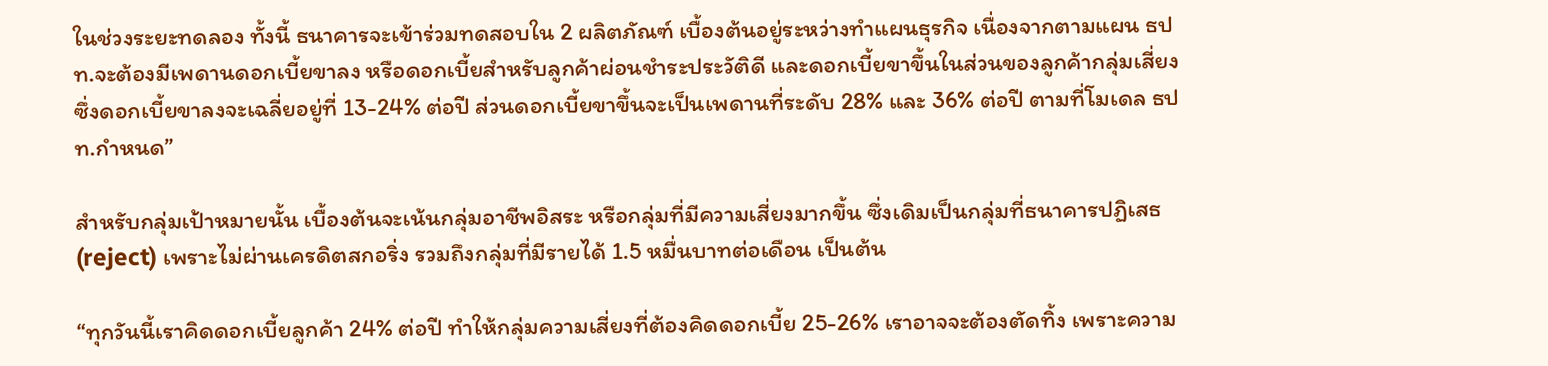ในช่วงระยะทดลอง ทั้งนี้ ธนาคารจะเข้าร่วมทดสอบใน 2 ผลิตภัณฑ์ เบื้องต้นอยู่ระหว่างทำแผนธุรกิจ เนื่องจากตามแผน ธปท.จะต้องมีเพดานดอกเบี้ยขาลง หรือดอกเบี้ยสำหรับลูกค้าผ่อนชำระประวัติดี และดอกเบี้ยขาขึ้นในส่วนของลูกค้ากลุ่มเสี่ยง ซึ่งดอกเบี้ยขาลงจะเฉลี่ยอยู่ที่ 13-24% ต่อปี ส่วนดอกเบี้ยขาขึ้นจะเป็นเพดานที่ระดับ 28% และ 36% ต่อปี ตามที่โมเดล ธปท.กำหนด”

สำหรับกลุ่มเป้าหมายนั้น เบื้องต้นจะเน้นกลุ่มอาชีพอิสระ หรือกลุ่มที่มีความเสี่ยงมากขึ้น ซึ่งเดิมเป็นกลุ่มที่ธนาคารปฏิเสธ (reject) เพราะไม่ผ่านเครดิตสกอริ่ง รวมถึงกลุ่มที่มีรายได้ 1.5 หมื่นบาทต่อเดือน เป็นต้น

“ทุกวันนี้เราคิดดอกเบี้ยลูกค้า 24% ต่อปี ทำให้กลุ่มความเสี่ยงที่ต้องคิดดอกเบี้ย 25-26% เราอาจจะต้องตัดทิ้ง เพราะความ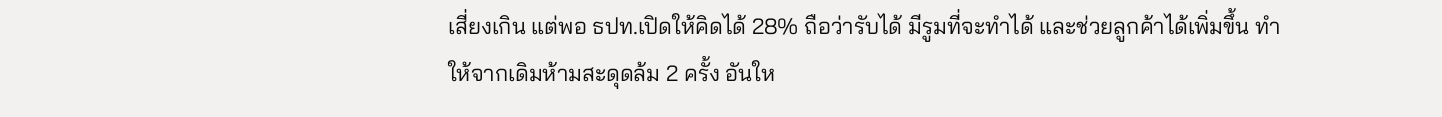เสี่ยงเกิน แต่พอ ธปท.เปิดให้คิดได้ 28% ถือว่ารับได้ มีรูมที่จะทำได้ และช่วยลูกค้าได้เพิ่มขึ้น ทำให้จากเดิมห้ามสะดุดล้ม 2 ครั้ง อันให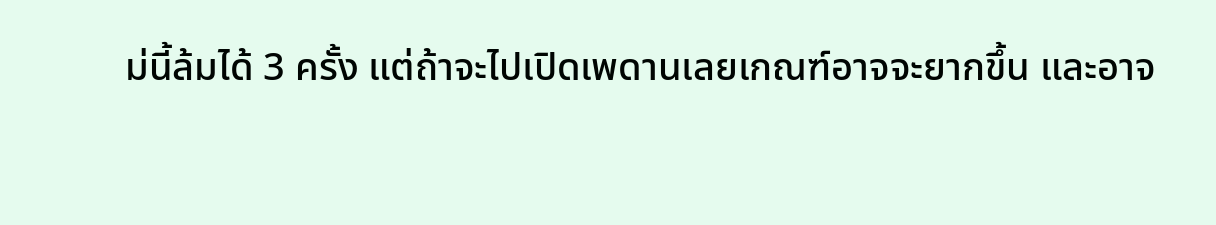ม่นี้ล้มได้ 3 ครั้ง แต่ถ้าจะไปเปิดเพดานเลยเกณฑ์อาจจะยากขึ้น และอาจ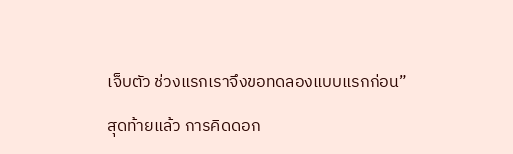เจ็บตัว ช่วงแรกเราจึงขอทดลองแบบแรกก่อน”

สุดท้ายแล้ว การคิดดอก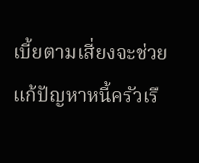เบี้ยตามเสี่ยงจะช่วยแก้ปัญหาหนี้ครัวเรื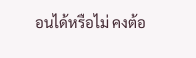อนได้หรือไม่ คงต้อ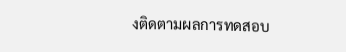งติดตามผลการทดสอบ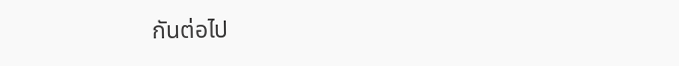กันต่อไป